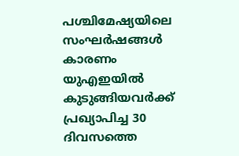പശ്ചിമേഷ്യയിലെ സംഘർഷങ്ങൾ കാരണം യുഎഇയിൽ കുടുങ്ങിയവർക്ക് പ്രഖ്യാപിച്ച 30 ദിവസത്തെ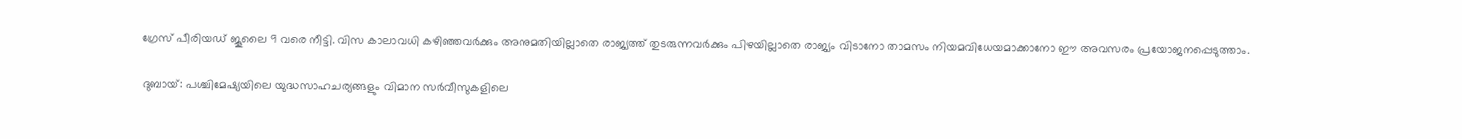ഗ്രേസ് പീരിയഡ് ജൂലൈ 9 വരെ നീട്ടി. വിസ കാലാവധി കഴിഞ്ഞവർക്കും അനുമതിയില്ലാതെ രാജ്യത്ത് തുടരുന്നവർക്കും പിഴയില്ലാതെ രാജ്യം വിടാനോ താമസം നിയമവിധേയമാക്കാനോ ഈ അവസരം പ്രയോജനപ്പെടുത്താം.

ദുബായ്: പശ്ചിമേഷ്യയിലെ യുദ്ധസാഹചര്യങ്ങളും വിമാന സർവീസുകളിലെ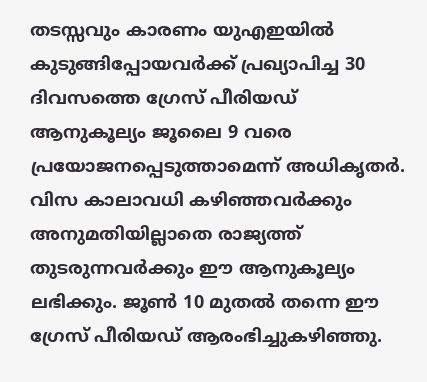തടസ്സവും കാരണം യുഎഇയിൽ കുടുങ്ങിപ്പോയവർക്ക് പ്രഖ്യാപിച്ച 30 ദിവസത്തെ ഗ്രേസ് പീരിയഡ് ആനുകൂല്യം ജൂലൈ 9 വരെ പ്രയോജനപ്പെടുത്താമെന്ന് അധികൃതർ. വിസ കാലാവധി കഴിഞ്ഞവർക്കും അനുമതിയില്ലാതെ രാജ്യത്ത് തുടരുന്നവർക്കും ഈ ആനുകൂല്യം ലഭിക്കും. ജൂൺ 10 മുതൽ തന്നെ ഈ ഗ്രേസ് പീരിയഡ് ആരംഭിച്ചുകഴിഞ്ഞു.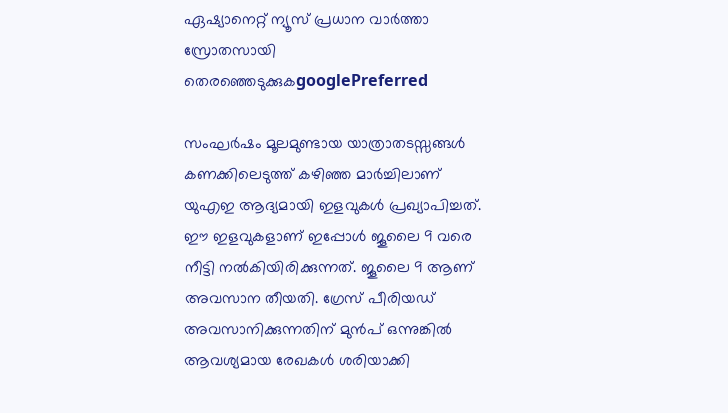ഏഷ്യാനെറ്റ് ന്യൂസ് പ്രധാന വാർത്താ സ്രോതസായി തെരഞ്ഞെടുക്കുകgooglePreferred

സംഘർഷം മൂലമുണ്ടായ യാത്രാതടസ്സങ്ങൾ കണക്കിലെടുത്ത് കഴിഞ്ഞ മാർച്ചിലാണ് യുഎഇ ആദ്യമായി ഇളവുകൾ പ്രഖ്യാപിച്ചത്. ഈ ഇളവുകളാണ് ഇപ്പോൾ ജൂലൈ 9 വരെ നീട്ടി നൽകിയിരിക്കുന്നത്. ജൂലൈ 9 ആണ് അവസാന തീയതി. ഗ്രേസ് പീരിയഡ് അവസാനിക്കുന്നതിന് മുൻപ് ഒന്നുങ്കിൽ ആവശ്യമായ രേഖകൾ ശരിയാക്കി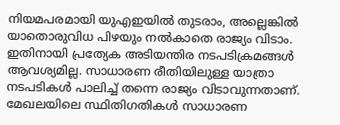നിയമപരമായി യുഎഇയിൽ തുടരാം, അല്ലെങ്കിൽ യാതൊരുവിധ പിഴയും നൽകാതെ രാജ്യം വിടാം. ഇതിനായി പ്രത്യേക അടിയന്തിര നടപടിക്രമങ്ങൾ ആവശ്യമില്ല. സാധാരണ രീതിയിലുള്ള യാത്രാ നടപടികൾ പാലിച്ച് തന്നെ രാജ്യം വിടാവുന്നതാണ്. മേഖലയിലെ സ്ഥിതിഗതികൾ സാധാരണ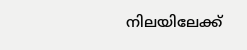നിലയിലേക്ക്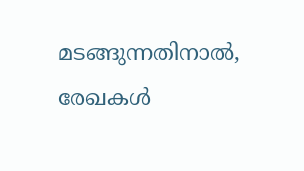മടങ്ങുന്നതിനാൽ, രേഖകൾ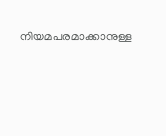നിയമപരമാക്കാനുള്ള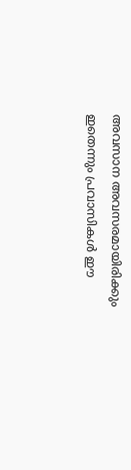അവസാന അവസരമായിരിക്കും ഇതെന്നും പ്രവാസികൾ ഈ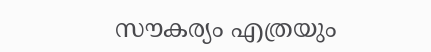സൗകര്യം എത്രയും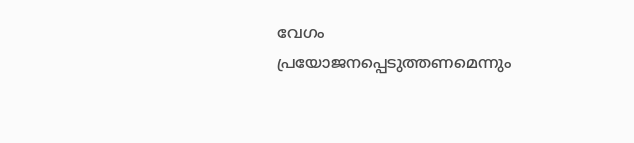വേഗം പ്രയോജനപ്പെടുത്തണമെന്നും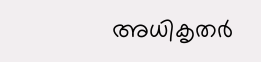അധികൃതർ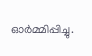ഓർമ്മിപ്പിച്ചു.